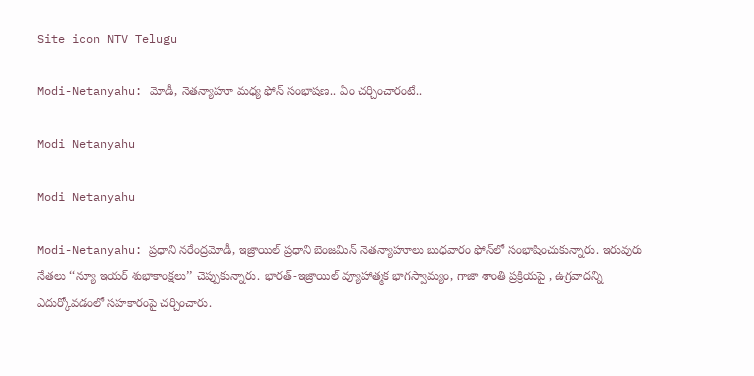Site icon NTV Telugu

Modi-Netanyahu: మోడీ, నెతన్యాహూ మధ్య ఫోన్ సంభాషణ.. ఏం చర్చించారంటే..

Modi Netanyahu

Modi Netanyahu

Modi-Netanyahu: ప్రధాని నరేంద్రమోడీ, ఇజ్రాయిల్ ప్రధాని బెంజమిన్ నెతన్యాహూలు బుధవారం ఫోన్‌లో సంభాషించుకున్నారు. ఇరువురు నేతలు ‘‘న్యూ ఇయర్ శుభాకాంక్షలు’’ చెప్పుకున్నారు. భారత్-ఇజ్రాయిల్ వ్యూహాత్మక భాగస్వామ్యం, గాజా శాంతి ప్రక్రియపై , ఉగ్రవాదన్ని ఎదుర్కోవడంలో సహకారంపై చర్చించారు.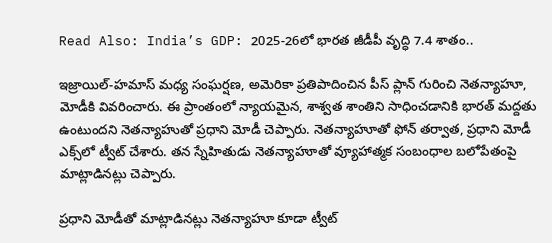Read Also: India’s GDP: 2025-26లో భారత జీడీపీ వృద్ధి 7.4 శాతం..

ఇజ్రాయిల్-హమాస్ మధ్య సంఘర్షణ, అమెరికా ప్రతిపాదించిన పీస్ ప్లాన్ గురించి నెతన్యాహూ, మోడీకి వివరించారు. ఈ ప్రాంతంలో న్యాయమైన, శాశ్వత శాంతిని సాధించడానికి భారత్ మద్దతు ఉంటుందని నెతన్యాహుతో ప్రధాని మోడీ చెప్పారు. నెతన్యాహూతో ఫోన్ తర్వాత, ప్రధాని మోడీ ఎక్స్‌లో ట్వీట్ చేశారు. తన స్నేహితుడు నెతన్యాహూతో వ్యూహాత్మక సంబంధాల బలోపేతంపై మాట్లాడినట్లు చెప్పారు.

ప్రధాని మోడీతో మాట్లాడినట్లు నెతన్యాహూ కూడా ట్వీట్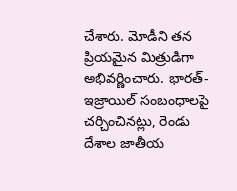చేశారు. మోడీని తన ప్రియమైన మిత్రుడిగా అభివర్ణించారు. భారత్-ఇజ్రాయిల్ సంబంధాలపై చర్చించినట్లు, రెండు దేశాల జాతీయ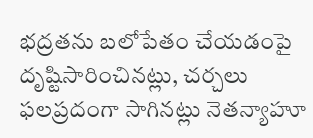భద్రతను బలోపేతం చేయడంపై దృష్టిసారించినట్లు, చర్చలు ఫలప్రదంగా సాగినట్లు నెతన్యాహూ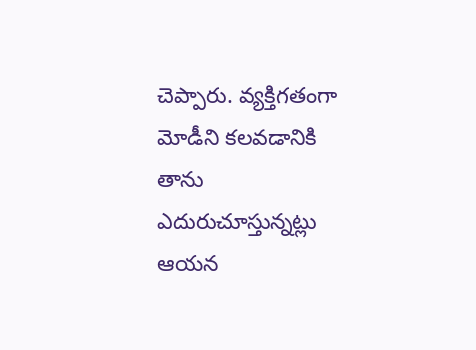చెప్పారు. వ్యక్తిగతంగా మోడీని కలవడానికి తాను ఎదురుచూస్తున్నట్లు ఆయన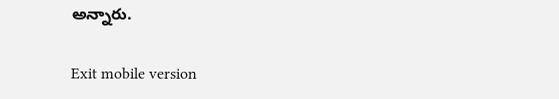అన్నారు.

Exit mobile version